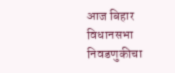आज बिहार विधानसभा निवडणुकीचा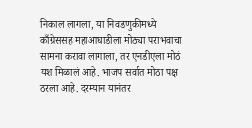निकाल लागला, या निवडणुकीमध्ये काँग्रेससह महाआघाडीला मोठ्या पराभवाचा सामना करावा लागाला, तर एनडीएला मोठं यश मिळालं आहे. भाजप सर्वात मोठा पक्ष ठरला आहे. दरम्यान यानंतर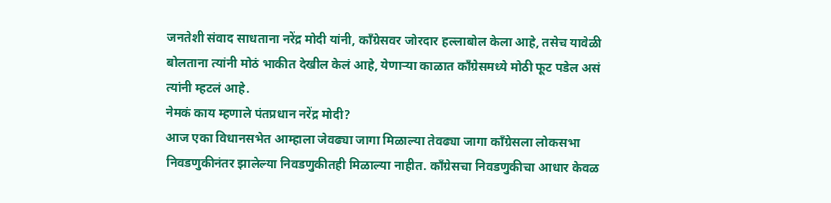जनतेशी संवाद साधताना नरेंद्र मोदी यांनी, काँग्रेसवर जोरदार हल्लाबोल केला आहे, तसेच यावेळी बोलताना त्यांनी मोठं भाकीत देखील केलं आहे, येणाऱ्या काळात काँग्रेसमध्ये मोठी फूट पडेल असं त्यांनी म्हटलं आहे.
नेमकं काय म्हणाले पंतप्रधान नरेंद्र मोदी?
आज एका विधानसभेत आम्हाला जेवढ्या जागा मिळाल्या तेवढ्या जागा काँग्रेसला लोकसभा निवडणुकीनंतर झालेल्या निवडणुकीतही मिळाल्या नाहीत. काँग्रेसचा निवडणुकीचा आधार केवळ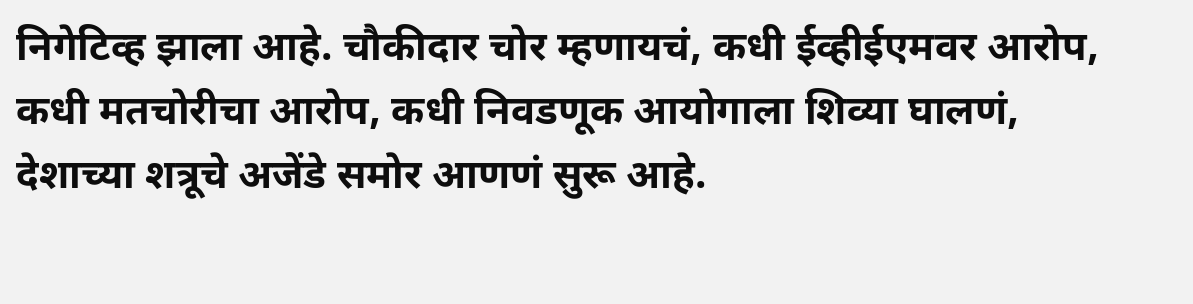निगेटिव्ह झाला आहे. चौकीदार चोर म्हणायचं, कधी ईव्हीईएमवर आरोप, कधी मतचोरीचा आरोप, कधी निवडणूक आयोगाला शिव्या घालणं, देशाच्या शत्रूचे अजेंडे समोर आणणं सुरू आहे.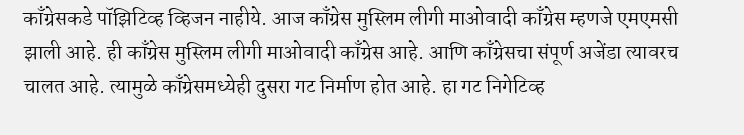काँग्रेसकडे पॉझिटिव्ह व्हिजन नाहीये. आज काँग्रेस मुस्लिम लीगी माओवादी काँग्रेस म्हणजे एमएमसी झाली आहे. ही काँग्रेस मुस्लिम लीगी माओवादी काँग्रेस आहे. आणि काँग्रेसचा संपूर्ण अजेंडा त्यावरच चालत आहे. त्यामुळे काँग्रेसमध्येही दुसरा गट निर्माण होत आहे. हा गट निगेटिव्ह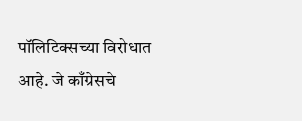पॉलिटिक्सच्या विरोधात आहे. जे काँग्रेसचे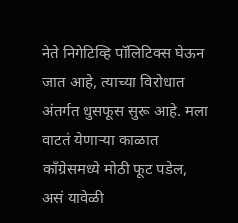नेते निगेटिव्हि पॉलिटिक्स घेऊन जात आहे, त्याच्या विरोधात अंतर्गत धुसफूस सुरू आहे. मला वाटतं येणाऱ्या काळात काँग्रेसमध्ये मोठी फूट पडेल, असं यावेळी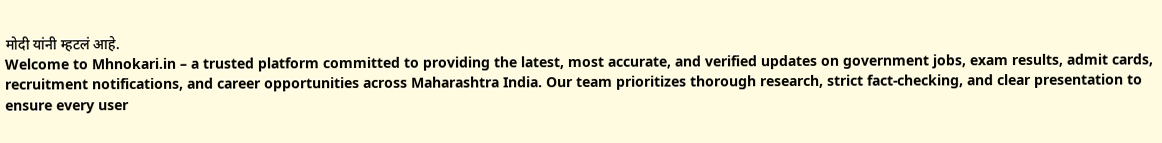मोदी यांनी म्हटलं आहे.
Welcome to Mhnokari.in – a trusted platform committed to providing the latest, most accurate, and verified updates on government jobs, exam results, admit cards, recruitment notifications, and career opportunities across Maharashtra India. Our team prioritizes thorough research, strict fact-checking, and clear presentation to ensure every user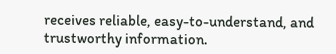receives reliable, easy-to-understand, and trustworthy information.